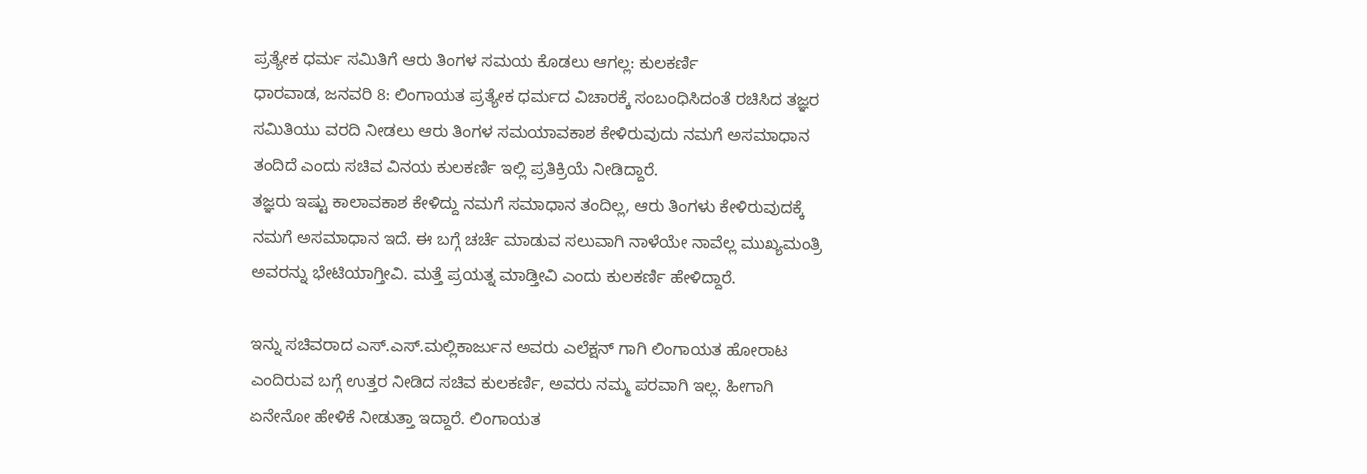ಪ್ರತ್ಯೇಕ ಧರ್ಮ ಸಮಿತಿಗೆ ಆರು ತಿಂಗಳ ಸಮಯ ಕೊಡಲು ಆಗಲ್ಲ: ಕುಲಕರ್ಣಿ
ಧಾರವಾಡ, ಜನವರಿ 8: ಲಿಂಗಾಯತ ಪ್ರತ್ಯೇಕ ಧರ್ಮದ ವಿಚಾರಕ್ಕೆ ಸಂಬಂಧಿಸಿದಂತೆ ರಚಿಸಿದ ತಜ್ಞರ ಸಮಿತಿಯು ವರದಿ ನೀಡಲು ಆರು ತಿಂಗಳ ಸಮಯಾವಕಾಶ ಕೇಳಿರುವುದು ನಮಗೆ ಅಸಮಾಧಾನ ತಂದಿದೆ ಎಂದು ಸಚಿವ ವಿನಯ ಕುಲಕರ್ಣಿ ಇಲ್ಲಿ ಪ್ರತಿಕ್ರಿಯೆ ನೀಡಿದ್ದಾರೆ.
ತಜ್ಞರು ಇಷ್ಟು ಕಾಲಾವಕಾಶ ಕೇಳಿದ್ದು ನಮಗೆ ಸಮಾಧಾನ ತಂದಿಲ್ಲ, ಆರು ತಿಂಗಳು ಕೇಳಿರುವುದಕ್ಕೆ ನಮಗೆ ಅಸಮಾಧಾನ ಇದೆ. ಈ ಬಗ್ಗೆ ಚರ್ಚೆ ಮಾಡುವ ಸಲುವಾಗಿ ನಾಳೆಯೇ ನಾವೆಲ್ಲ ಮುಖ್ಯಮಂತ್ರಿ ಅವರನ್ನು ಭೇಟಿಯಾಗ್ತೀವಿ. ಮತ್ತೆ ಪ್ರಯತ್ನ ಮಾಡ್ತೀವಿ ಎಂದು ಕುಲಕರ್ಣಿ ಹೇಳಿದ್ದಾರೆ.

ಇನ್ನು ಸಚಿವರಾದ ಎಸ್.ಎಸ್.ಮಲ್ಲಿಕಾರ್ಜುನ ಅವರು ಎಲೆಕ್ಷನ್ ಗಾಗಿ ಲಿಂಗಾಯತ ಹೋರಾಟ ಎಂದಿರುವ ಬಗ್ಗೆ ಉತ್ತರ ನೀಡಿದ ಸಚಿವ ಕುಲಕರ್ಣಿ, ಅವರು ನಮ್ಮ ಪರವಾಗಿ ಇಲ್ಲ. ಹೀಗಾಗಿ ಏನೇನೋ ಹೇಳಿಕೆ ನೀಡುತ್ತಾ ಇದ್ದಾರೆ. ಲಿಂಗಾಯತ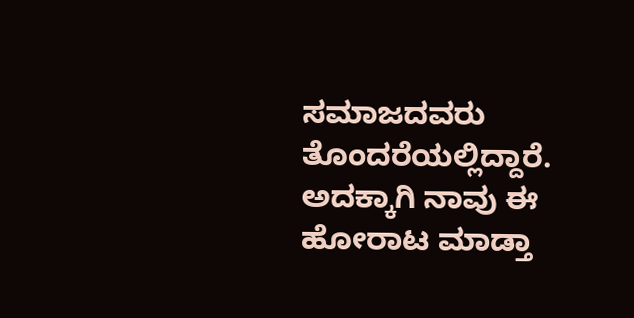ಸಮಾಜದವರು ತೊಂದರೆಯಲ್ಲಿದ್ದಾರೆ. ಅದಕ್ಕಾಗಿ ನಾವು ಈ ಹೋರಾಟ ಮಾಡ್ತಾ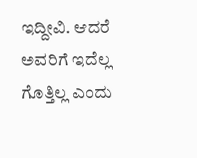ಇದ್ದೀವಿ. ಆದರೆ ಅವರಿಗೆ ಇದೆಲ್ಲ ಗೊತ್ತಿಲ್ಲ ಎಂದು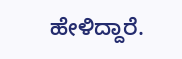ಹೇಳಿದ್ದಾರೆ.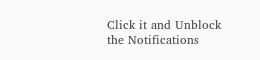Click it and Unblock the Notifications